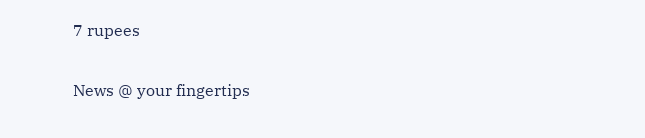7 rupees

News @ your fingertips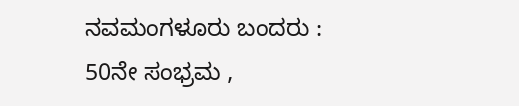ನವಮಂಗಳೂರು ಬಂದರು : 50ನೇ ಸಂಭ್ರಮ ,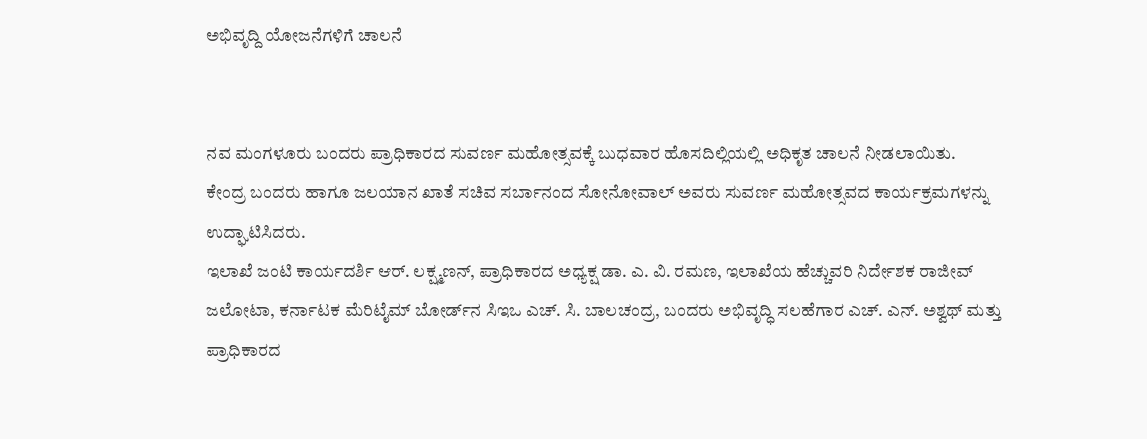ಅಭಿವೃದ್ದಿ ಯೋಜನೆಗಳಿಗೆ ಚಾಲನೆ


ನವ ಮಂಗಳೂರು ಬಂದರು ಪ್ರಾಧಿಕಾರದ ಸುವರ್ಣ ಮಹೋತ್ಸವಕ್ಕೆ ಬುಧವಾರ ಹೊಸದಿಲ್ಲಿಯಲ್ಲಿ ಅಧಿಕೃತ ಚಾಲನೆ ನೀಡಲಾಯಿತು.
ಕೇಂದ್ರ ಬಂದರು ಹಾಗೂ ಜಲಯಾನ ಖಾತೆ ಸಚಿವ ಸರ್ಬಾನಂದ ಸೋನೋವಾಲ್ ಅವರು ಸುವರ್ಣ ಮಹೋತ್ಸವದ ಕಾರ್ಯಕ್ರಮಗಳನ್ನು ಉದ್ಘಾಟಿಸಿದರು.
ಇಲಾಖೆ ಜಂಟಿ ಕಾರ್ಯದರ್ಶಿ ಆರ್. ಲಕ್ಷ್ಮಣನ್, ಪ್ರಾಧಿಕಾರದ ಅಧ್ಯಕ್ಷ ಡಾ. ಎ. ವಿ. ರಮಣ, ಇಲಾಖೆಯ ಹೆಚ್ಚುವರಿ ನಿರ್ದೇಶಕ ರಾಜೀವ್ ಜಲೋಟಾ, ಕರ್ನಾಟಕ ಮೆರಿಟೈಮ್ ಬೋರ್ಡ್‌ನ ಸಿಇಒ ಎಚ್. ಸಿ. ಬಾಲಚಂದ್ರ, ಬಂದರು ಅಭಿವೃದ್ಧಿ ಸಲಹೆಗಾರ ಎಚ್. ಎನ್. ಅಶ್ವಥ್ ಮತ್ತು ಪ್ರಾಧಿಕಾರದ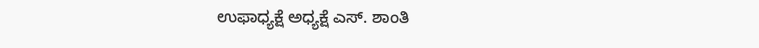ಉಫಾಧ್ಯಕ್ಷೆ ಅಧ್ಯಕ್ಷೆ ಎಸ್. ಶಾಂತಿ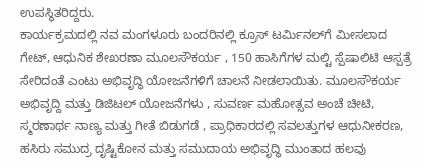ಉಪಸ್ಥಿತರಿದ್ದರು.
ಕಾರ್ಯಕ್ರಮದಲ್ಲಿ ನವ ಮಂಗಳೂರು ಬಂದರಿನಲ್ಲಿ ಕ್ರೂಸ್ ಟರ್ಮಿನಲ್‌ಗೆ ಮೀಸಲಾದ ಗೇಟ್, ಆಧುನಿಕ ಶೇಖರಣಾ ಮೂಲಸೌಕರ್ಯ , 150 ಹಾಸಿಗೆಗಳ ಮಲ್ಟಿ ಸ್ಪೆಷಾಲಿಟಿ ಆಸ್ಪತ್ರೆ ಸೇರಿದಂತೆ ಎಂಟು ಅಭಿವೃದ್ಧಿ ಯೋಜನೆಗಳಿಗೆ ಚಾಲನೆ ನೀಡಲಾಯಿತು. ಮೂಲಸೌಕರ್ಯ ಅಭಿವೃದ್ದಿ ಮತ್ತು ಡಿಜಿಟಲ್ ಯೋಜನೆಗಳು , ಸುವರ್ಣ ಮಹೋತ್ಸವ ಅಂಚೆ ಚೀಟಿ, ಸ್ಮರಣಾರ್ಥ ನಾಣ್ಯ ಮತ್ತು ಗೀತೆ ಬಿಡುಗಡೆ , ಪ್ರಾಧಿಕಾರದಲ್ಲಿ ಸವಲತ್ತುಗಳ ಆಧುನೀಕರಣ, ಹಸಿರು ಸಮುದ್ರ ದೃಷ್ಟಿಕೋನ ಮತ್ತು ಸಮುದಾಯ ಅಭಿವೃದ್ಧಿ ಮುಂತಾದ ಹಲವು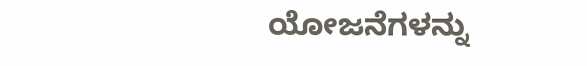ಯೋಜನೆಗಳನ್ನು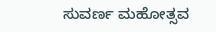ಸುವರ್ಣ ಮಹೋತ್ಸವ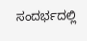ಸಂದರ್ಭದಲ್ಲಿ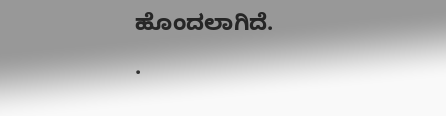ಹೊಂದಲಾಗಿದೆ.
.